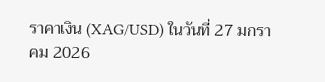ราคาเงิน (XAG/USD) ในวันที่ 27 มกราคม 2026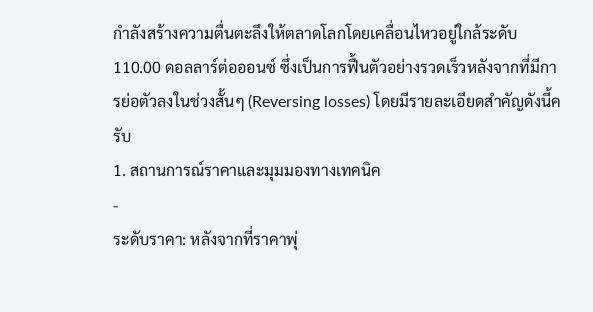กำลังสร้างความตื่นตะลึงให้ตลาดโลกโดยเคลื่อนไหวอยู่ใกล้ระดับ 110.00 ดอลลาร์ต่อออนซ์ ซึ่งเป็นการฟื้นตัวอย่างรวดเร็วหลังจากที่มีการย่อตัวลงในช่วงสั้นๆ (Reversing losses) โดยมีรายละเอียดสำคัญดังนี้ครับ
1. สถานการณ์ราคาและมุมมองทางเทคนิค
-
ระดับราคา: หลังจากที่ราคาพุ่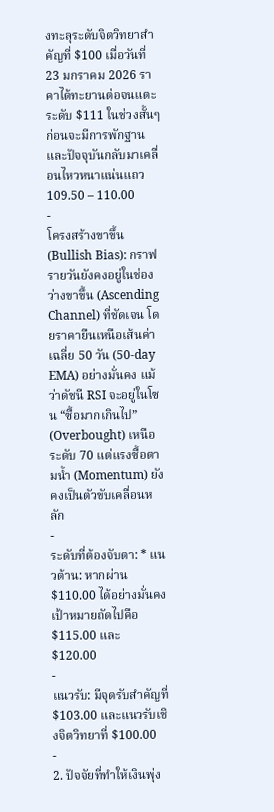งทะลุระดับจิตวิทยาสำคัญที่ $100 เมื่อวันที่ 23 มกราคม 2026 ราคาได้ทะยานต่อจนแตะระดับ $111 ในช่วงสั้นๆ ก่อนจะมีการพักฐาน และปัจจุบันกลับมาเคลื่อนไหวหนาแน่นแถว 109.50 – 110.00
-
โครงสร้างขาขึ้น (Bullish Bias): กราฟรายวันยังคงอยู่ในช่องว่างขาขึ้น (Ascending Channel) ที่ชัดเจน โดยราคายืนเหนือเส้นค่าเฉลี่ย 50 วัน (50-day EMA) อย่างมั่นคง แม้ว่าดัชนี RSI จะอยู่ในโซน “ซื้อมากเกินไป” (Overbought) เหนือระดับ 70 แต่แรงซื้อตามน้ำ (Momentum) ยังคงเป็นตัวขับเคลื่อนหลัก
-
ระดับที่ต้องจับตา: * แนวต้าน: หากผ่าน $110.00 ได้อย่างมั่นคง เป้าหมายถัดไปคือ $115.00 และ $120.00
-
แนวรับ: มีจุดรับสำคัญที่ $103.00 และแนวรับเชิงจิตวิทยาที่ $100.00
-
2. ปัจจัยที่ทำให้เงินพุ่ง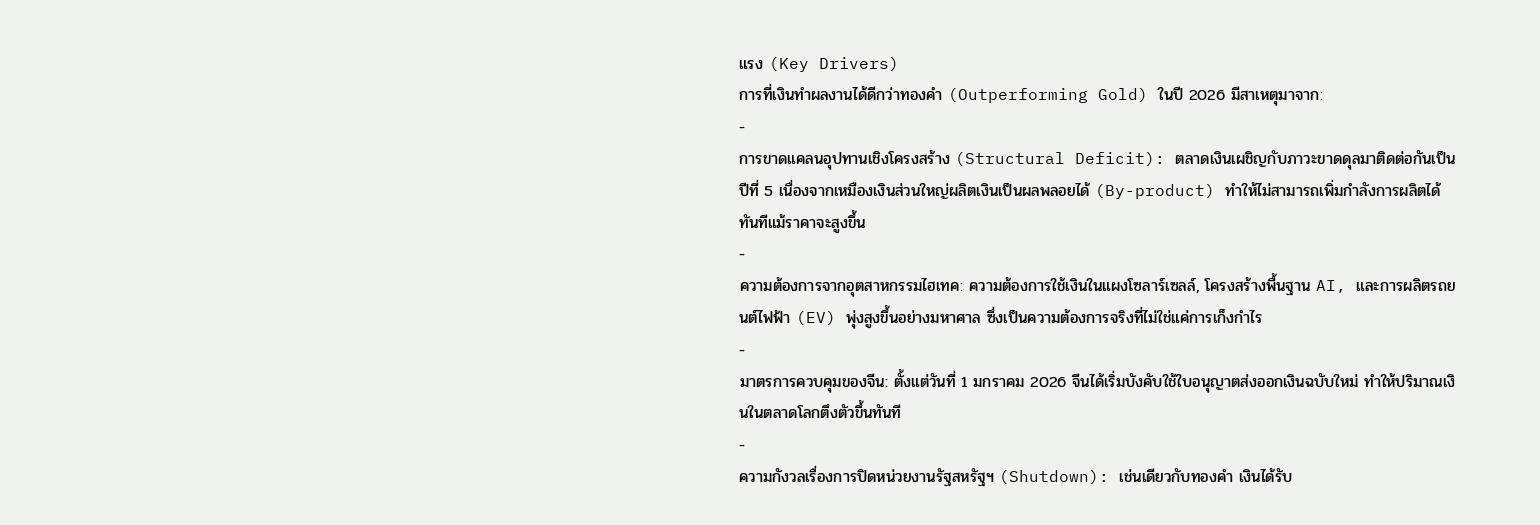แรง (Key Drivers)
การที่เงินทำผลงานได้ดีกว่าทองคำ (Outperforming Gold) ในปี 2026 มีสาเหตุมาจาก:
-
การขาดแคลนอุปทานเชิงโครงสร้าง (Structural Deficit): ตลาดเงินเผชิญกับภาวะขาดดุลมาติดต่อกันเป็นปีที่ 5 เนื่องจากเหมืองเงินส่วนใหญ่ผลิตเงินเป็นผลพลอยได้ (By-product) ทำให้ไม่สามารถเพิ่มกำลังการผลิตได้ทันทีแม้ราคาจะสูงขึ้น
-
ความต้องการจากอุตสาหกรรมไฮเทค: ความต้องการใช้เงินในแผงโซลาร์เซลล์, โครงสร้างพื้นฐาน AI, และการผลิตรถยนต์ไฟฟ้า (EV) พุ่งสูงขึ้นอย่างมหาศาล ซึ่งเป็นความต้องการจริงที่ไม่ใช่แค่การเก็งกำไร
-
มาตรการควบคุมของจีน: ตั้งแต่วันที่ 1 มกราคม 2026 จีนได้เริ่มบังคับใช้ใบอนุญาตส่งออกเงินฉบับใหม่ ทำให้ปริมาณเงินในตลาดโลกตึงตัวขึ้นทันที
-
ความกังวลเรื่องการปิดหน่วยงานรัฐสหรัฐฯ (Shutdown): เช่นเดียวกับทองคำ เงินได้รับ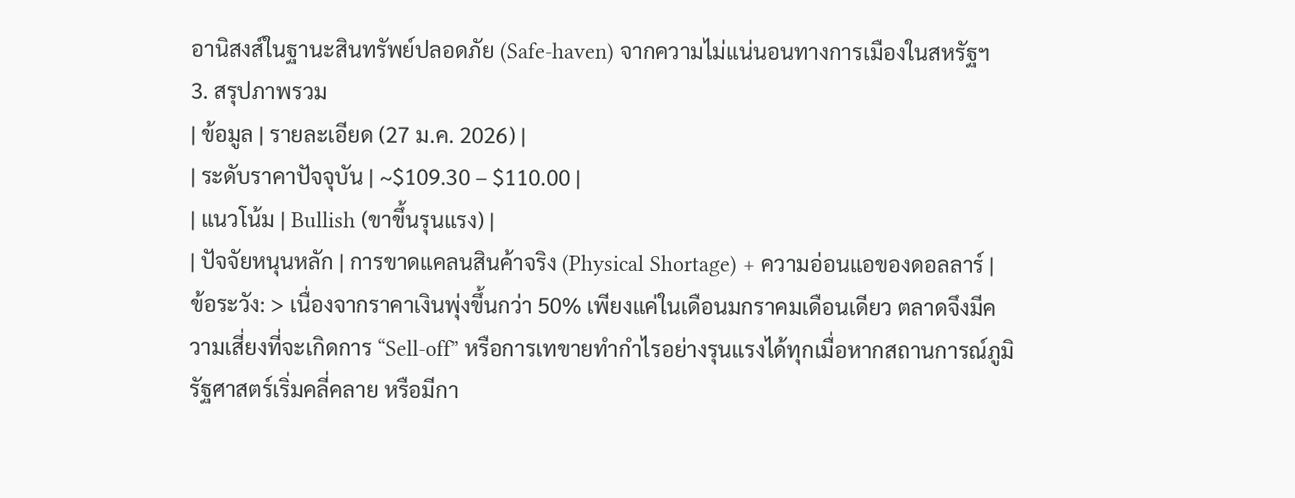อานิสงส์ในฐานะสินทรัพย์ปลอดภัย (Safe-haven) จากความไม่แน่นอนทางการเมืองในสหรัฐฯ
3. สรุปภาพรวม
| ข้อมูล | รายละเอียด (27 ม.ค. 2026) |
| ระดับราคาปัจจุบัน | ~$109.30 – $110.00 |
| แนวโน้ม | Bullish (ขาขึ้นรุนแรง) |
| ปัจจัยหนุนหลัก | การขาดแคลนสินค้าจริง (Physical Shortage) + ความอ่อนแอของดอลลาร์ |
ข้อระวัง: > เนื่องจากราคาเงินพุ่งขึ้นกว่า 50% เพียงแค่ในเดือนมกราคมเดือนเดียว ตลาดจึงมีความเสี่ยงที่จะเกิดการ “Sell-off” หรือการเทขายทำกำไรอย่างรุนแรงได้ทุกเมื่อหากสถานการณ์ภูมิรัฐศาสตร์เริ่มคลี่คลาย หรือมีกา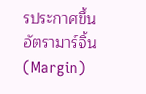รประกาศขึ้นอัตรามาร์จิ้น (Margin)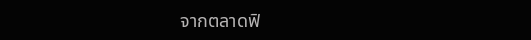จากตลาดฟิ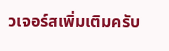วเจอร์สเพิ่มเติมครับ